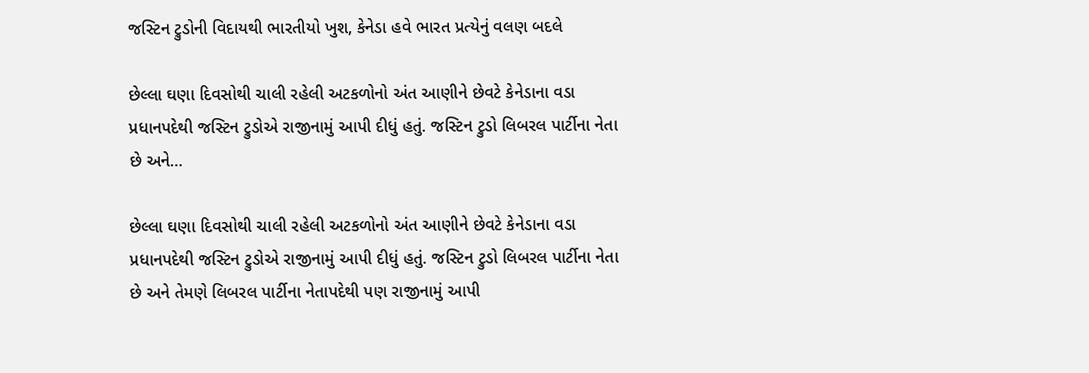જસ્ટિન ટ્રુડોની વિદાયથી ભારતીયો ખુશ, કેનેડા હવે ભારત પ્રત્યેનું વલણ બદલે

છેલ્લા ઘણા દિવસોથી ચાલી રહેલી અટકળોનો અંત આણીને છેવટે કેનેડાના વડા પ્રધાનપદેથી જસ્ટિન ટ્રુડોએ રાજીનામું આપી દીધું હતું. જસ્ટિન ટ્રુડો લિબરલ પાર્ટીના નેતા છે અને…

છેલ્લા ઘણા દિવસોથી ચાલી રહેલી અટકળોનો અંત આણીને છેવટે કેનેડાના વડા પ્રધાનપદેથી જસ્ટિન ટ્રુડોએ રાજીનામું આપી દીધું હતું. જસ્ટિન ટ્રુડો લિબરલ પાર્ટીના નેતા છે અને તેમણે લિબરલ પાર્ટીના નેતાપદેથી પણ રાજીનામું આપી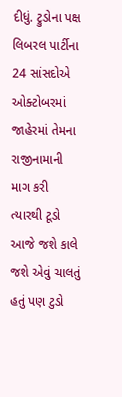દીધું. ટ્રુડોના પક્ષ લિબરલ પાર્ટીના 24 સાંસદોએ ઓક્ટોબરમાં જાહેરમાં તેમના રાજીનામાની માગ કરી ત્યારથી ટૂડો આજે જશે કાલે જશે એવું ચાલતું હતું પણ ટુડો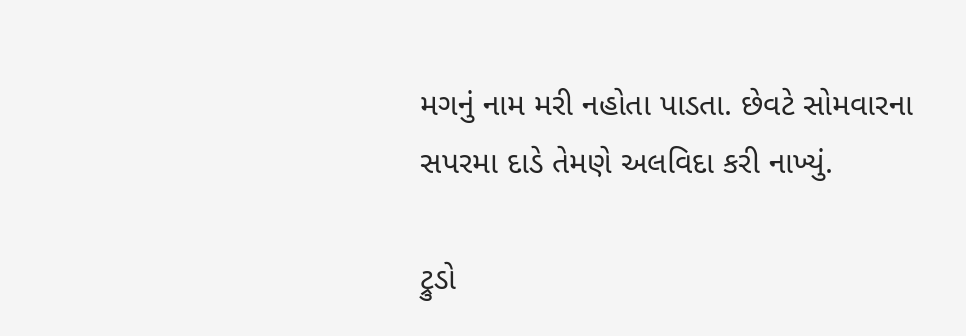મગનું નામ મરી નહોતા પાડતા. છેવટે સોમવારના સપરમા દાડે તેમણે અલવિદા કરી નાખ્યું.

ટ્રુડો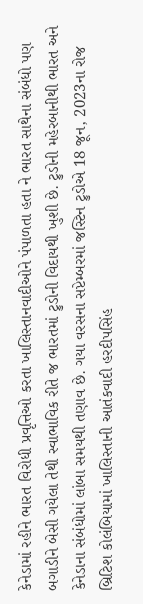કેનેડામાં રહીને ભારત વિરોધી પ્રવૃત્તિઓ કરતા ખાલિસ્તાનવાદીઓને પંપાળતા હતા ને ભારત સાથેના સંબંધો પણ બગાડીને બેસી ગયેલા તેથી સ્વાભાવિક રીતે જ ભારતમાં ટ્રુડોની વિદાયથી ખુશી છે. ટ્રુડોની મહેરબાનીથી ભારત અને કેનેડાના સંબંધોમાં લાંબા સમયથી તણાવ છે. ગયા વરસના સપ્ટેમ્બરમાં જસ્ટિન ટ્રુડોએ 18 જૂન, 2023ના રોજ બ્રિટિશ કોલંબિયામાં ખાલિસ્તાની આતંકવાદી હરદીપસિંહ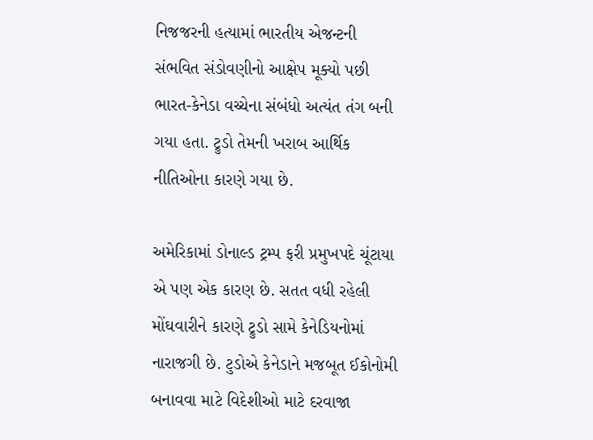નિજજરની હત્યામાં ભારતીય એજન્ટની સંભવિત સંડોવણીનો આક્ષેપ મૂક્યો પછી ભારત-કેનેડા વચ્ચેના સંબંધો અત્યંત તંગ બની ગયા હતા. ટ્રુડો તેમની ખરાબ આર્થિક નીતિઓના કારણે ગયા છે.

અમેરિકામાં ડોનાલ્ડ ટ્રમ્પ ફરી પ્રમુખપદે ચૂંટાયા એ પણ એક કારણ છે. સતત વધી રહેલી મોંઘવારીને કારણે ટ્રુડો સામે કેનેડિયનોમાં નારાજગી છે. ટુડોએ કેનેડાને મજબૂત ઈકોનોમી બનાવવા માટે વિદેશીઓ માટે દરવાજા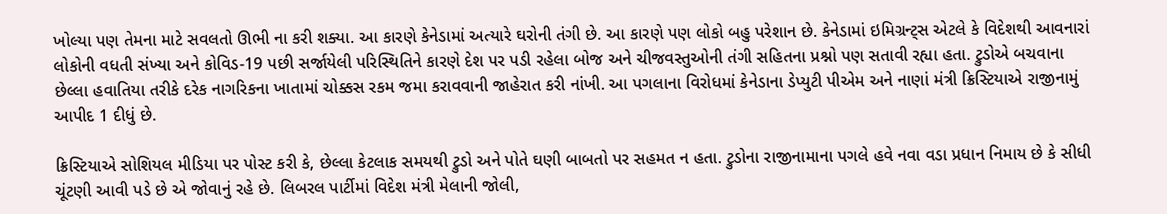ખોલ્યા પણ તેમના માટે સવલતો ઊભી ના કરી શક્યા. આ કારણે કેનેડામાં અત્યારે ઘરોની તંગી છે. આ કારણે પણ લોકો બહુ પરેશાન છે. કેનેડામાં ઇમિગ્રન્ટ્સ એટલે કે વિદેશથી આવનારાં લોકોની વધતી સંખ્યા અને કોવિડ-19 પછી સર્જાયેલી પરિસ્થિતિને કારણે દેશ પર પડી રહેલા બોજ અને ચીજવસ્તુઓની તંગી સહિતના પ્રશ્નો પણ સતાવી રહ્યા હતા. ટ્રુડોએ બચવાના છેલ્લા હવાતિયા તરીકે દરેક નાગરિકના ખાતામાં ચોક્કસ રકમ જમા કરાવવાની જાહેરાત કરી નાંખી. આ પગલાના વિરોધમાં કેનેડાના ડેપ્યુટી પીએમ અને નાણાં મંત્રી ક્રિસ્ટિયાએ રાજીનામું આપીદ 1 દીધું છે.

ક્રિસ્ટિયાએ સોશિયલ મીડિયા પર પોસ્ટ કરી કે, છેલ્લા કેટલાક સમયથી ટ્રુડો અને પોતે ઘણી બાબતો પર સહમત ન હતા. ટ્રુડોના રાજીનામાના પગલે હવે નવા વડા પ્રધાન નિમાય છે કે સીધી ચૂંટણી આવી પડે છે એ જોવાનું રહે છે. લિબરલ પાર્ટીમાં વિદેશ મંત્રી મેલાની જોલી,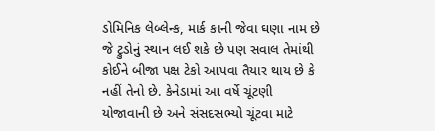ડોમિનિક લેબ્લેન્ક, માર્ક કાની જેવા ઘણા નામ છે જે ટ્રુડોનું સ્થાન લઈ શકે છે પણ સવાલ તેમાંથી કોઈને બીજા પક્ષ ટેકો આપવા તૈયાર થાય છે કે નહીં તેનો છે. કેનેડામાં આ વર્ષે ચૂંટણી યોજાવાની છે અને સંસદસભ્યો ચૂંટવા માટે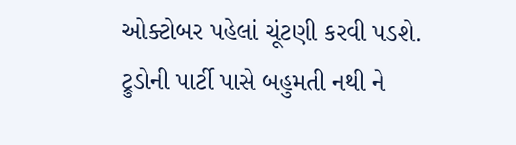ઓક્ટોબર પહેલાં ચૂંટણી કરવી પડશે. ટ્રુડોની પાર્ટી પાસે બહુમતી નથી ને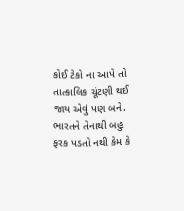કોઈ ટેકો ના આપે તો તાત્કાલિક ચૂંટણી થઈ જાય એવું પણ બને. ભારતને તેનાથી બહુ ફરક પડતો નથી કેમ કે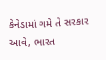કેનેડામાં ગમે તે સરકાર આવે, ભારત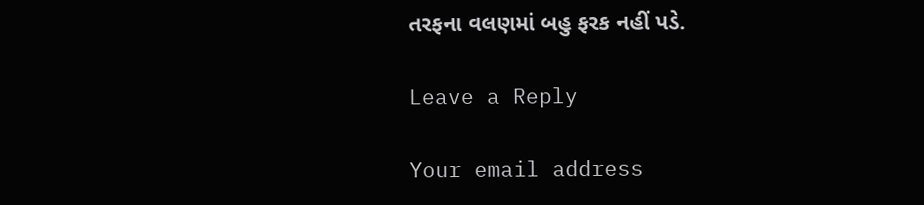તરફના વલણમાં બહુ ફરક નહીં પડે.

Leave a Reply

Your email address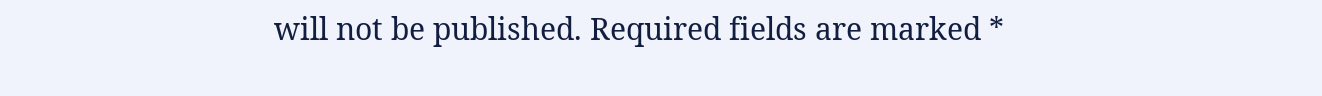will not be published. Required fields are marked *